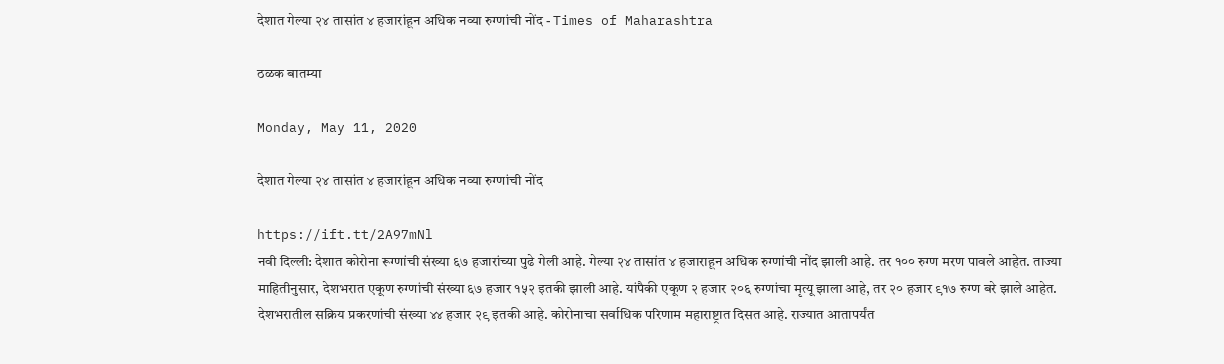देशात गेल्या २४ तासांत ४ हजारांहून अधिक नव्या रुग्णांची नोंद - Times of Maharashtra

ठळक बातम्या

Monday, May 11, 2020

देशात गेल्या २४ तासांत ४ हजारांहून अधिक नव्या रुग्णांची नोंद

https://ift.tt/2A97mNl
नवी दिल्ली: देशात कोरोना रूग्णांची संख्या ६७ हजारांच्या पुढे गेली आहे. गेल्या २४ तासांत ४ हजाराहून अधिक रुग्णांची नोंद झाली आहे. तर १०० रुग्ण मरण पावले आहेत. ताज्या माहितीनुसार, देशभरात एकूण रुग्णांची संख्या ६७ हजार १५२ इतकी झाली आहे. यांपैकी एकूण २ हजार २०६ रुग्णांचा मृत्यू झाला आहे, तर २० हजार ९१७ रुग्ण बरे झाले आहेत. देशभरातील सक्रिय प्रकरणांची संख्या ४४ हजार २९ इतकी आहे. कोरोनाचा सर्वाधिक परिणाम महाराष्ट्रात दिसत आहे. राज्यात आतापर्यंत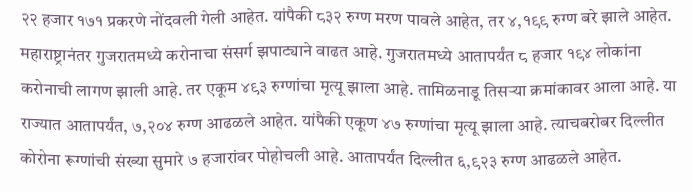२२ हजार १७१ प्रकरणे नोंदवली गेली आहेत. यांपैकी ८३२ रुग्ण मरण पावले आहेत, तर ४,१९९ रुग्ण बरे झाले आहेत. महाराष्ट्रानंतर गुजरातमध्ये करोनाचा संसर्ग झपाट्याने वाढत आहे. गुजरातमध्ये आतापर्यंत ८ हजार १९४ लोकांना करोनाची लागण झाली आहे. तर एकूम ४९३ रुग्णांचा मृत्यू झाला आहे. तामिळनाडू तिसर्‍या क्रमांकावर आला आहे. या राज्यात आतापर्यंत, ७,२०४ रुग्ण आढळले आहेत. यांपैकी एकूण ४७ रुग्णांचा मृत्यू झाला आहे. त्याचबरोबर दिल्लीत कोरोना रूग्णांची संख्या सुमारे ७ हजारांवर पोहोचली आहे. आतापर्यंत दिल्लीत ६,९२३ रुग्ण आढळले आहेत.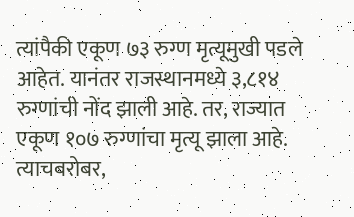त्यांपैकी एकूण ७३ रुग्ण मृत्यूमुखी पडले आहेत. यानंतर राजस्थानमध्ये ३,८१४ रुग्णांची नोंद झाली आहे. तर, राज्यात एकूण १०७ रुग्णांचा मृत्यू झाला आहे. त्याचबरोबर,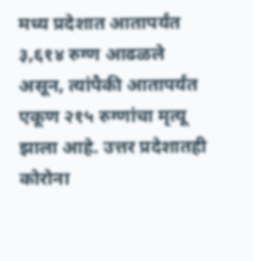मध्य प्रदेशात आतापर्यंत ३,६१४ रुग्ण आढळले असून, त्यांपैकी आतापर्यंत एकूण २१५ रुग्णांचा मृत्यू झाला आहे. उत्तर प्रदेशातही कोरोना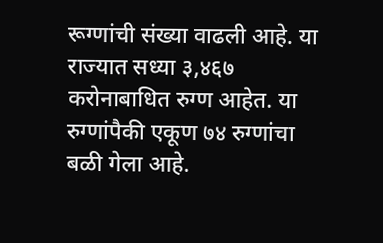रूग्णांची संख्या वाढली आहे. या राज्यात सध्या ३,४६७ करोनाबाधित रुग्ण आहेत. या रुग्णांपैकी एकूण ७४ रुग्णांचा बळी गेला आहे.